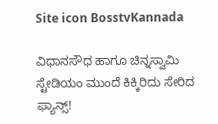Site icon BosstvKannada

ವಿಧಾನಸೌಧ ಹಾಗೂ ಚಿನ್ನಸ್ವಾಮಿ ಸ್ಟೇಡಿಯಂ ಮುಂದೆ ಕಿಕ್ಕಿರಿದು ಸೇರಿದ ಫ್ಯಾನ್ಸ್‌!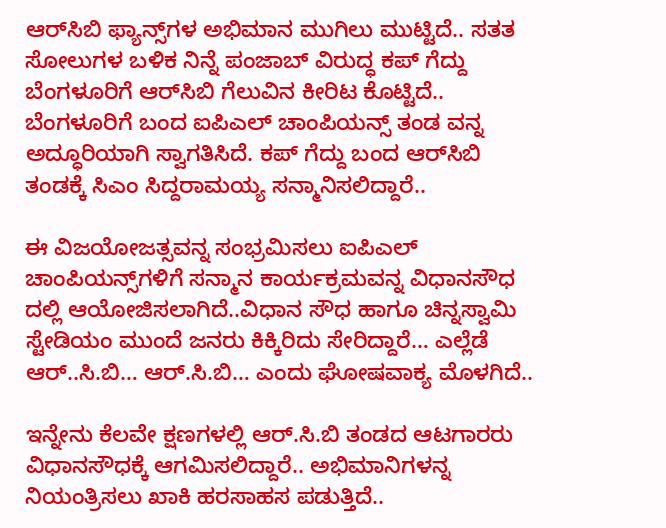ಆರ್‌ಸಿಬಿ ಫ್ಯಾನ್ಸ್‌ಗಳ ಅಭಿಮಾನ ಮುಗಿಲು ಮುಟ್ಟಿದೆ.. ಸತತ ಸೋಲುಗಳ ಬಳಿಕ ನಿನ್ನೆ ಪಂಜಾಬ್‌ ವಿರುದ್ಧ ಕಪ್‌ ಗೆದ್ದು ಬೆಂಗಳೂರಿಗೆ ಆರ್‌ಸಿಬಿ ಗೆಲುವಿನ ಕೀರಿಟ ಕೊಟ್ಟಿದೆ.. ಬೆಂಗಳೂರಿಗೆ ಬಂದ ಐಪಿಎಲ್‌ ಚಾಂಪಿಯನ್ಸ್‌ ತಂಡ ವನ್ನ ಅದ್ಧೂರಿಯಾಗಿ ಸ್ವಾಗತಿಸಿದೆ. ಕಪ್‌ ಗೆದ್ದು ಬಂದ ಆರ್‌ಸಿಬಿ ತಂಡಕ್ಕೆ ಸಿಎಂ ಸಿದ್ದರಾಮಯ್ಯ ಸನ್ಮಾನಿಸಲಿದ್ದಾರೆ..

ಈ ವಿಜಯೋಜತ್ಸವನ್ನ ಸಂಭ್ರಮಿಸಲು ಐಪಿಎಲ್‌ ಚಾಂಪಿಯನ್ಸ್‌ಗಳಿಗೆ ಸನ್ಮಾನ ಕಾರ್ಯಕ್ರಮವನ್ನ ವಿಧಾನಸೌಧ ದಲ್ಲಿ ಆಯೋಜಿಸಲಾಗಿದೆ..ವಿಧಾನ ಸೌಧ ಹಾಗೂ ಚಿನ್ನಸ್ವಾಮಿ ಸ್ಟೇಡಿಯಂ ಮುಂದೆ ಜನರು ಕಿಕ್ಕಿರಿದು ಸೇರಿದ್ದಾರೆ… ಎಲ್ಲೆಡೆ ಆರ್..ಸಿ.ಬಿ… ಆರ್.ಸಿ.ಬಿ… ಎಂದು ಘೋಷವಾಕ್ಯ‌ ಮೊಳಗಿದೆ..

ಇನ್ನೇನು ಕೆಲವೇ ಕ್ಷಣಗಳಲ್ಲಿ ಆರ್.ಸಿ.ಬಿ ತಂಡದ ಆಟಗಾರರು ವಿಧಾನಸೌಧಕ್ಕೆ ಆಗಮಿಸಲಿದ್ದಾರೆ.. ಅಭಿಮಾನಿಗಳನ್ನ ನಿಯಂತ್ರಿಸಲು ಖಾಕಿ ಹರಸಾಹಸ ಪಡುತ್ತಿದೆ..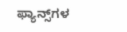ಫ್ಯಾನ್ಸ್‌ಗಳ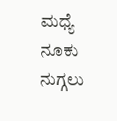ಮಧ್ಯೆ ನೂಕು ನುಗ್ಗಲು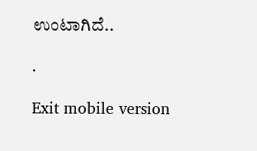ಉಂಟಾಗಿದೆ..

.

Exit mobile version